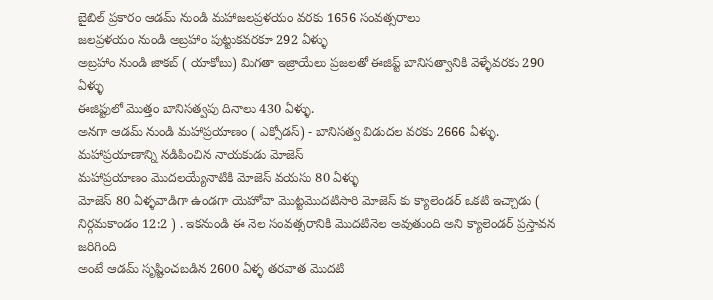బైబిల్ ప్రకారం ఆడమ్ నుండి మహాజలప్రళయం వరకు 1656 సంవత్సరాలు
జలప్రళయం నుండి అబ్రహాం పుట్టుకవరకూ 292 ఏళ్ళు
అబ్రహాం నుండి జాకబ్ ( యాకోబు) మిగతా ఇజ్రాయేలు ప్రజలతో ఈజిప్ట్ బానిసత్వానికి వెళ్ళేవరకు 290 ఏళ్ళు
ఈజిప్టులో మొత్తం బానిసత్వపు దినాలు 430 ఏళ్ళు.
అనగా ఆడమ్ నుండి మహాప్రయాణం ( ఎక్సోడస్) - బానిసత్వ విడుదల వరకు 2666 ఏళ్ళు.
మహాప్రయాణాన్ని నడిపించిన నాయకుడు మోజెస్
మహాప్రయాణం మొదలయ్యేనాటికి మోజెస్ వయసు 80 ఏళ్ళు
మోజెస్ 80 ఏళ్ళవాడిగా ఉండగా యెహోవా మొట్టమొదటిసారి మోజెస్ కు క్యాలెండర్ ఒకటి ఇచ్చాడు ( నిర్గమకాండం 12:2 ) . ఇకనుండి ఈ నెల సంవత్సరానికి మొదటినెల అవుతుంది అని క్యాలెండర్ ప్రస్తావన జరిగింది
అంటే ఆడమ్ సృష్టించబడిన 2600 ఏళ్ళ తరవాత మొదటి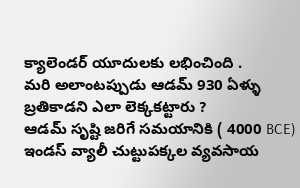క్యాలెండర్ యూదులకు లభించింది .
మరి అలాంటప్పుడు ఆడమ్ 930 ఏళ్ళు బ్రతికాడని ఎలా లెక్కకట్టారు ?
ఆడమ్ సృష్టి జరిగే సమయానికి ( 4000 BCE) ఇండస్ వ్యాలీ చుట్టుపక్కల వ్యవసాయ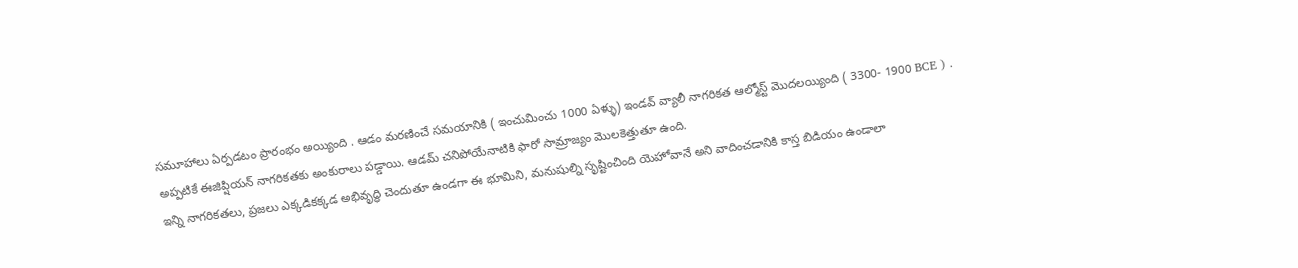సమూహాలు ఏర్పడటం ప్రారంభం అయ్యింది . ఆడం మరణించే సమయానికి ( ఇంచుమించు 1000 ఏళ్ళు) ఇండవ్ వ్యాలీ నాగరికత ఆల్మోస్ట్ మొదలయ్యింది ( 3300- 1900 BCE ) .
అప్పటికే ఈజిప్షియన్ నాగరికతకు అంకురాలు పడ్డాయి. ఆడమ్ చనిపోయేనాటికి ఫారో సామ్రాజ్యం మొలకెత్తుతూ ఉంది.
ఇన్ని నాగరికతలు, ప్రజలు ఎక్కడికక్కడ అభివృద్ధి చెందుతూ ఉండగా ఈ భూమిని, మనుషుల్ని సృష్టించింది యెహోవానే అని వాదించడానికి కాస్త బిడియం ఉండాలా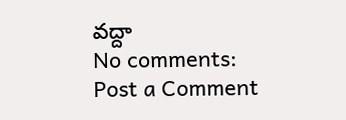వద్దా
No comments:
Post a Comment